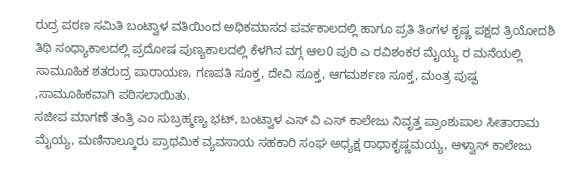ರುದ್ರ ಪಠಣ ಸಮಿತಿ ಬಂಟ್ವಾಳ ವತಿಯಿಂದ ಅಧಿಕಮಾಸದ ಪರ್ವಕಾಲದಲ್ಲಿ ಹಾಗೂ ಪ್ರತಿ ತಿಂಗಳ ಕೃಷ್ಣ ಪಕ್ಷದ ತ್ರಿಯೋದಶಿ ತಿಥಿ ಸಂಧ್ಯಾಕಾಲದಲ್ಲಿ ಪ್ರದೋಷ ಪುಣ್ಯಕಾಲದಲ್ಲಿ ಕೆಳಗಿನ ವಗ್ಗ ಆಲ0 ಪುರಿ ಎ ರವಿಶಂಕರ ಮೈಯ್ಯ ರ ಮನೆಯಲ್ಲಿ ಸಾಮೂಹಿಕ ಶತರುದ್ರ ಪಾರಾಯಣ, ಗಣಪತಿ ಸೂಕ್ತ, ದೇವಿ ಸೂಕ್ತ, ಆಗಮರ್ಶಣ ಸೂಕ್ತ, ಮಂತ್ರ ಪುಷ್ಪ ,ಸಾಮೂಹಿಕವಾಗಿ ಪಠಿಸಲಾಯಿತು.
ಸಜೀಪ ಮಾಗಣೆ ತಂತ್ರಿ ಎಂ ಸುಬ್ರಹ್ಮಣ್ಯ ಭಟ್, ಬಂಟ್ವಾಳ ಎಸ್ ವಿ ಎಸ್ ಕಾಲೇಜು ನಿವೃತ್ತ ಪ್ರಾಂಶುಪಾಲ ಸೀತಾರಾಮ ಮೈಯ್ಯ, ಮಣಿನಾಲ್ಕೂರು ಪ್ರಾಥಮಿಕ ವ್ಯವಸಾಯ ಸಹಕಾರಿ ಸಂಘ ಅಧ್ಯಕ್ಷ ರಾಧಾಕೃಷ್ಣಮಯ್ಯ, ಆಳ್ವಾಸ್ ಕಾಲೇಜು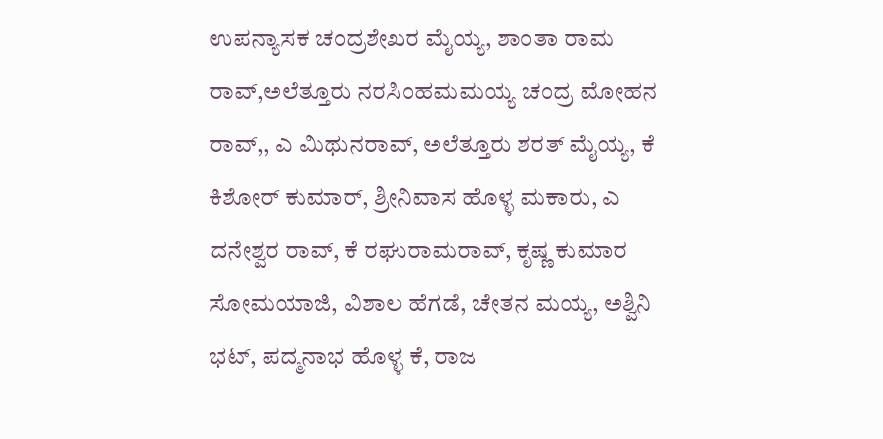ಉಪನ್ಯಾಸಕ ಚಂದ್ರಶೇಖರ ಮೈಯ್ಯ, ಶಾಂತಾ ರಾಮ ರಾವ್,ಅಲೆತ್ತೂರು ನರಸಿಂಹಮಮಯ್ಯ ಚಂದ್ರ ಮೋಹನ ರಾವ್,, ಎ ಮಿಥುನರಾವ್, ಅಲೆತ್ತೂರು ಶರತ್ ಮೈಯ್ಯ, ಕೆ ಕಿಶೋರ್ ಕುಮಾರ್, ಶ್ರೀನಿವಾಸ ಹೊಳ್ಳ ಮಕಾರು, ಎ ದನೇಶ್ವರ ರಾವ್, ಕೆ ರಘುರಾಮರಾವ್, ಕೃಷ್ಣ ಕುಮಾರ ಸೋಮಯಾಜಿ, ವಿಶಾಲ ಹೆಗಡೆ, ಚೇತನ ಮಯ್ಯ, ಅಶ್ವಿನಿ ಭಟ್, ಪದ್ಮನಾಭ ಹೊಳ್ಳ ಕೆ, ರಾಜ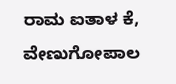ರಾಮ ಐತಾಳ ಕೆ, ವೇಣುಗೋಪಾಲ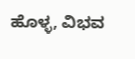ಹೊಳ್ಳ, ವಿಭವ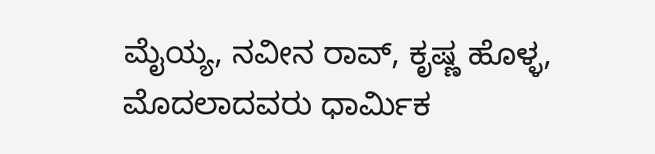ಮೈಯ್ಯ, ನವೀನ ರಾವ್, ಕೃಷ್ಣ ಹೊಳ್ಳ, ಮೊದಲಾದವರು ಧಾರ್ಮಿಕ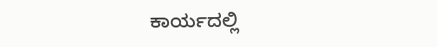ಕಾರ್ಯದಲ್ಲಿ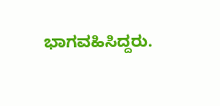ಭಾಗವಹಿಸಿದ್ದರು.